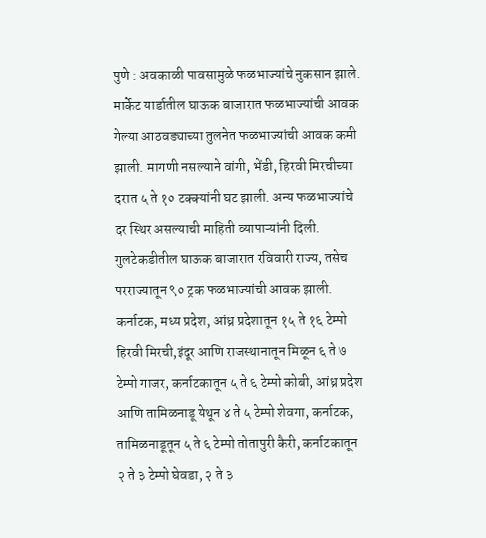पुणे : अवकाळी पावसामुळे फळभाज्यांचे नुकसान झाले. मार्केट यार्डातील घाऊक बाजारात फळभाज्यांची आवक गेल्या आठवड्याच्या तुलनेत फळभाज्यांची आवक कमी झाली. मागणी नसल्याने वांगी, भेंडी, हिरवी मिरचीच्या दरात ५ ते १० टक्क्यांनी घट झाली. अन्य फळभाज्यांचे दर स्थिर असल्याची माहिती व्यापाऱ्यांनी दिली.
गुलटेकडीतील घाऊक बाजारात रविवारी राज्य, तसेच परराज्यातून ९० ट्रक फळभाज्यांची आवक झाली. कर्नाटक, मध्य प्रदेश, आंध्र प्रदेशातून १५ ते १६ टेम्पो हिरवी मिरची,इंदूर आणि राजस्थानातून मिळून ६ ते ७ टेम्पो गाजर, कर्नाटकातून ५ ते ६ टेम्पो कोबी, आंध्र प्रदेश आणि तामिळनाडू येथून ४ ते ५ टेम्पो शेवगा, कर्नाटक, तामिळनाडूतून ५ ते ६ टेम्पो तोतापुरी कैरी, कर्नाटकातून २ ते ३ टेम्पो घेवडा, २ ते ३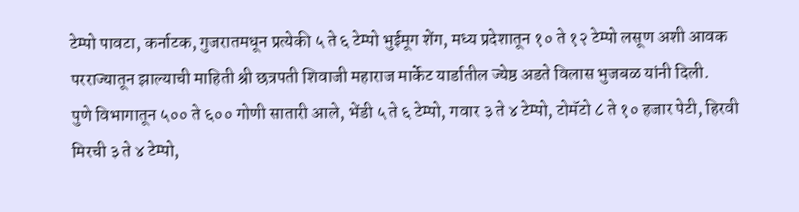टेम्पो पावटा, कर्नाटक, गुजरातमधून प्रत्येकी ५ ते ६ टेम्पो भुईमूग शेंग, मध्य प्रदेशातून १० ते १२ टेम्पो लसूण अशी आवक परराज्यातून झाल्याची माहिती श्री छत्रपती शिवाजी महाराज मार्केट यार्डातील ज्येष्ठ अडते विलास भुजबळ यांनी दिली.
पुणे विभागातून ५०० ते ६०० गोणी सातारी आले, भेंडी ५ ते ६ टेम्पो, गवार ३ ते ४ टेम्पो, टोमॅटो ८ ते १० हजार पेटी, हिरवी मिरची ३ ते ४ टेम्पो,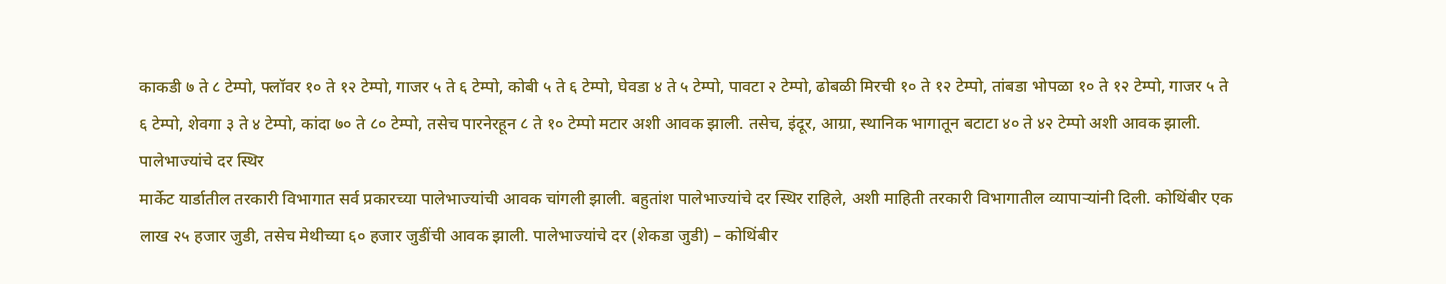काकडी ७ ते ८ टेम्पो, फ्लॉवर १० ते १२ टेम्पो, गाजर ५ ते ६ टेम्पो, कोबी ५ ते ६ टेम्पो, घेवडा ४ ते ५ टेम्पो, पावटा २ टेम्पो, ढोबळी मिरची १० ते १२ टेम्पो, तांबडा भोपळा १० ते १२ टेम्पो, गाजर ५ ते ६ टेम्पो, शेवगा ३ ते ४ टेम्पो, कांदा ७० ते ८० टेम्पो, तसेच पारनेरहून ८ ते १० टेम्पो मटार अशी आवक झाली. तसेच, इंदूर, आग्रा, स्थानिक भागातून बटाटा ४० ते ४२ टेम्पो अशी आवक झाली.
पालेभाज्यांचे दर स्थिर
मार्केट यार्डातील तरकारी विभागात सर्व प्रकारच्या पालेभाज्यांची आवक चांगली झाली. बहुतांश पालेभाज्यांचे दर स्थिर राहिले, अशी माहिती तरकारी विभागातील व्यापाऱ्यांनी दिली. कोथिंबीर एक लाख २५ हजार जुडी, तसेच मेथीच्या ६० हजार जुडींची आवक झाली. पालेभाज्यांचे दर (शेकडा जुडी) – कोथिंबीर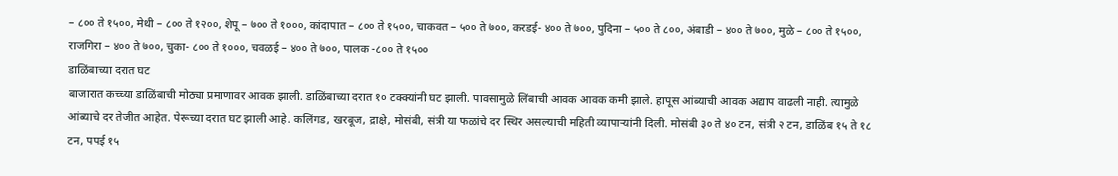– ८०० ते १५००, मेथी – ८०० ते १२००, शेपू – ७०० ते १०००, कांदापात – ८०० ते १५००, चाकवत – ५०० ते ७००, करडई- ४०० ते ७००, पुदिना – ५०० ते ८००, अंबाडी – ४०० ते ७००, मुळे – ८०० ते १५००, राजगिरा – ४०० ते ७००, चुका- ८०० ते १०००, चवळई – ४०० ते ७००, पालक -८०० ते १५००
डाळिंबाच्या दरात घट
बाजारात कच्च्या डाळिंबाची मोठ्या प्रमाणावर आवक झाली. डाळिंबाच्या दरात १० टक्क्यांनी घट झाली. पावसामुळे लिंबाची आवक आवक कमी झाले. हापूस आंब्याची आवक अद्याप वाढली नाही. त्यामुळे आंब्याचे दर तेजीत आहेत. पेरूच्या दरात घट झाली आहे. कलिंगड, खरबूज, द्राक्षे, मोसंबी, संत्री या फळांचे दर स्थिर असल्याची महिती व्यापाऱ्यांनी दिली. मोसंबी ३० ते ४० टन, संत्री २ टन, डाळिंब १५ ते १८ टन, पपई १५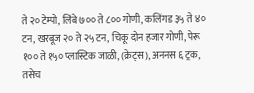ते २० टेम्पो, लिंबे ७०० ते ८०० गोणी, कलिंगड ३५ ते ४० टन, खरबूज २० ते २५ टन, चिकू दोन हजार गोणी, पेरू १०० ते १५० प्लास्टिक जाळी, (क्रेट्स), अननस ६ ट्रक, तसेच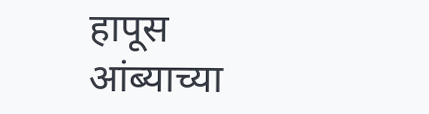हापूस आंब्याच्या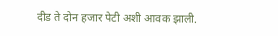दीड ते दोन हजार पेटी अशी आवक झाली.